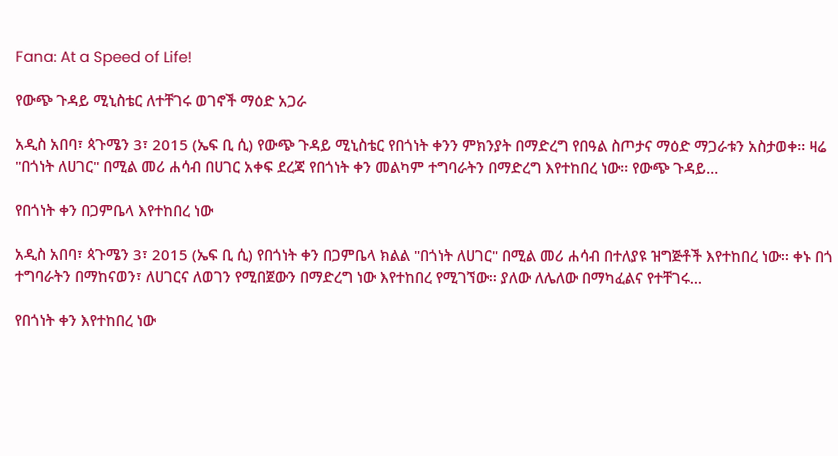Fana: At a Speed of Life!

የውጭ ጉዳይ ሚኒስቴር ለተቸገሩ ወገኖች ማዕድ አጋራ

አዲስ አበባ፣ ጳጉሜን 3፣ 2015 (ኤፍ ቢ ሲ) የውጭ ጉዳይ ሚኒስቴር የበጎነት ቀንን ምክንያት በማድረግ የበዓል ስጦታና ማዕድ ማጋራቱን አስታወቀ፡፡ ዛሬ "በጎነት ለሀገር" በሚል መሪ ሐሳብ በሀገር አቀፍ ደረጃ የበጎነት ቀን መልካም ተግባራትን በማድረግ እየተከበረ ነው፡፡ የውጭ ጉዳይ…

የበጎነት ቀን በጋምቤላ እየተከበረ ነው

አዲስ አበባ፣ ጳጉሜን 3፣ 2015 (ኤፍ ቢ ሲ) የበጎነት ቀን በጋምቤላ ክልል "በጎነት ለሀገር" በሚል መሪ ሐሳብ በተለያዩ ዝግጅቶች እየተከበረ ነው፡፡ ቀኑ በጎ ተግባራትን በማከናወን፣ ለሀገርና ለወገን የሚበጀውን በማድረግ ነው እየተከበረ የሚገኘው፡፡ ያለው ለሌለው በማካፈልና የተቸገሩ…

የበጎነት ቀን እየተከበረ ነው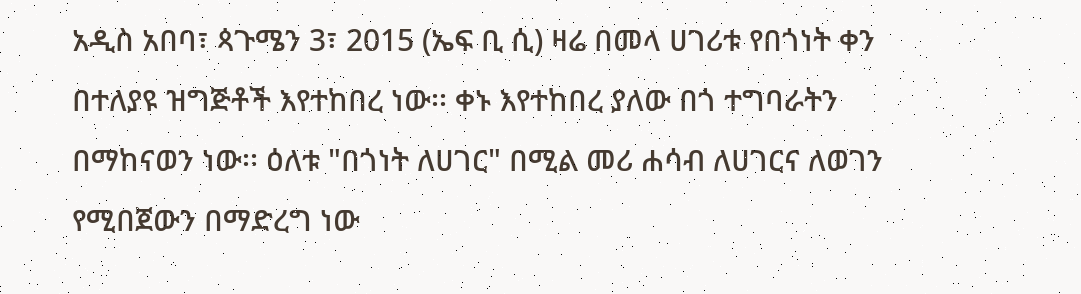አዲስ አበባ፣ ጳጉሜን 3፣ 2015 (ኤፍ ቢ ሲ) ዛሬ በመላ ሀገሪቱ የበጎነት ቀን በተለያዩ ዝግጅቶች እየተከበረ ነው፡፡ ቀኑ እየተከበረ ያለው በጎ ተግባራትን በማከናወን ነው፡፡ ዕለቱ "በጎነት ለሀገር" በሚል መሪ ሐሳብ ለሀገርና ለወገን የሚበጀውን በማድረግ ነው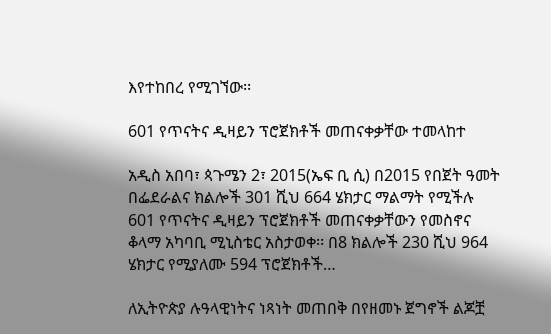እየተከበረ የሚገኘው፡፡

601 የጥናትና ዲዛይን ፕሮጀክቶች መጠናቀቃቸው ተመላከተ

አዲስ አበባ፣ ጳጉሜን 2፣ 2015(ኤፍ ቢ ሲ) በ2015 የበጀት ዓመት በፌደራልና ክልሎች 301 ሺህ 664 ሄክታር ማልማት የሚችሉ 601 የጥናትና ዲዛይን ፕሮጀክቶች መጠናቀቃቸውን የመስኖና ቆላማ አካባቢ ሚኒስቴር አስታወቀ፡፡ በ8 ክልሎች 230 ሺህ 964 ሄክታር የሚያለሙ 594 ፕሮጀክቶች…

ለኢትዮጵያ ሉዓላዊነትና ነጻነት መጠበቅ በየዘመኑ ጀግኖች ልጆቿ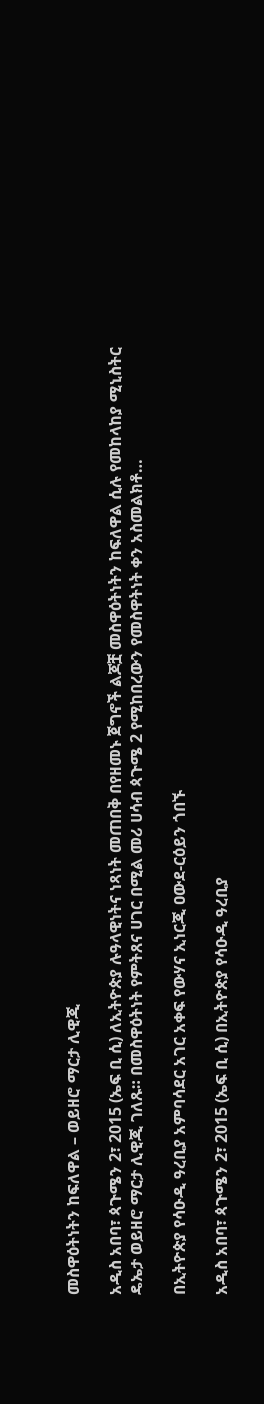መስዋዕትነትን ከፍለዋል – ወይዘሮ ማርታ ሊዊጂ

አዲስ አበባ፣ ጳጉሜን 2፣ 2015 (ኤፍ ቢ ሲ) ለኢትዮጵያ ሉዓላዊነትና ነጻነት መጠበቅ በየዘመኑ ጀግኖች ልጆቿ መስዋዕትነትን ከፍለዋል ሲሉ የመከላከያ ሚኒስትር ዴኤታ ወይዘሮ ማርታ ሊዊጂ ገለጹ። በመስዋዕትነት የምትጸና ሀገር በሚል መሪ ሀሳብ ጳጉሜ 2 የሚከበረውን የመስዋትነት ቀን አስመልክቶ…

በኢትዮጵያ የሳዑዲ ዓረቢያ አምባሳደር አገር አቀፍ የውሃና ኢነርጂ ዐውደ-ርዕይን ጎበኙ

አዲስ አበባ፣ ጳጉሜን 2፣ 2015 (ኤፍ ቢ ሲ) በኢትዮጵያ የሳዑዲ ዓረቢያ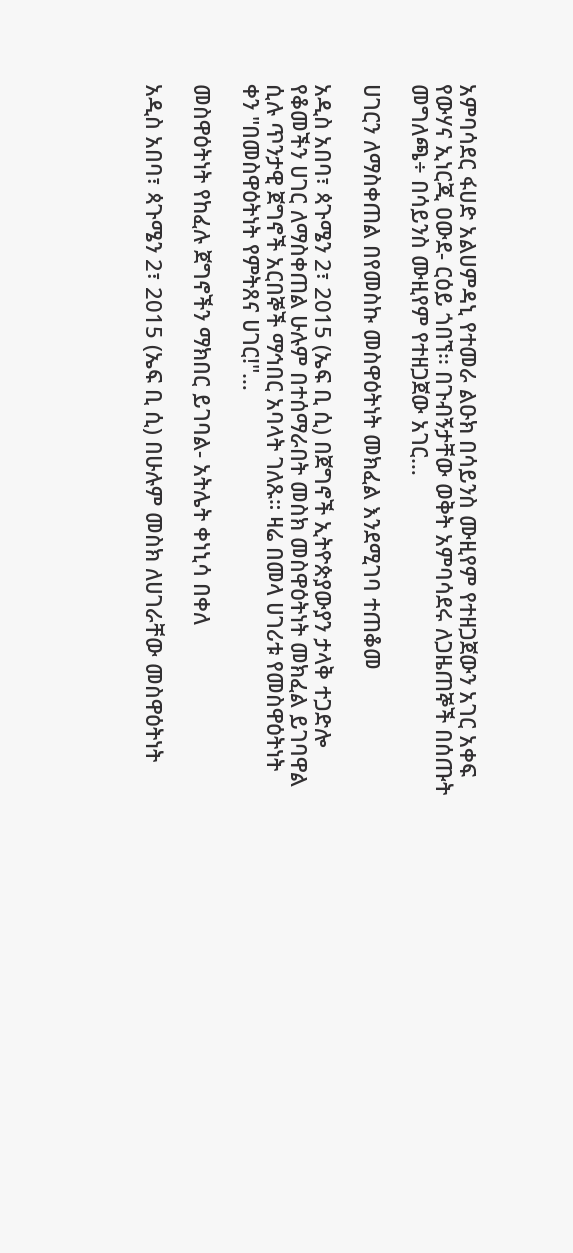አምባሳደር ፋሀድ አልሀምዳኒ የተመራ ልዑክ በሳይንስ ሙዚየም የተዘጋጀውን አገር አቀፍ የውሃና ኢነርጂ ዐውደ- ርዕይ ጎበኘ፡፡ በጉብኝታቸው ወቅት አምባሳደሩ ለጋዜጠኞች በሰጡት መግለጫ÷ በሳይንስ ሙዚየም የተዘጋጀው አገር…

ሀገርን ለማስቀጠል በየመስኩ መስዋዕትነት መክፈል እንደሚገባ ተጠቆመ

አዲስ አበባ፣ ጳጉሜን 2፣ 2015 (ኤፍ ቢ ሲ) በጀግኖች ኢትዮጵያውያን ታላቅ ተጋድሎ የቆመችን ሀገር ለማስቀጠል ሁሉም በተሰማራበት መስክ መስዋዕትነት መክፈል ይገባዋል ሲሉ ጥንታዊ ጀግኖች አርበኞች ማኅበር አባላት ገለጹ። ዛሬ በመላ ሀገሪቱ የመስዋዕትነት ቀን "በመስዋዕትነት የምትጸና ሀገር!"…

መስዋዕትነት የከፈሉ ጀግኖችን ማክበር ይገባል- አትሌት ቀነኒሳ በቀለ

አዲስ አበባ፣ ጳጉሜን 2፣ 2015 (ኤፍ ቢ ሲ) በሁሉም መስክ ለሀገራቸው መስዋዕትነት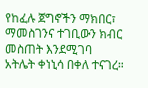የከፈሉ ጀግኖችን ማክበር፣ ማመስገንና ተገቢውን ክብር መስጠት እንደሚገባ አትሌት ቀነኒሳ በቀለ ተናገረ።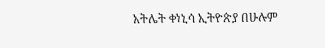አትሌት ቀነኒሳ ኢትዮጵያ በሁሉም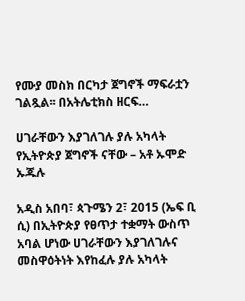የሙያ መስክ በርካታ ጀግኖች ማፍራቷን ገልጿል፡፡ በአትሌቲክስ ዘርፍ…

ሀገራቸውን እያገለገሉ ያሉ አካላት የኢትዮጵያ ጀግኖች ናቸው – አቶ ኡሞድ ኡጁሉ

አዲስ አበባ፣ ጳጉሜን 2፣ 2015 (ኤፍ ቢ ሲ) በኢትዮጵያ የፀጥታ ተቋማት ውስጥ አባል ሆነው ሀገራቸውን እያገለገሉና መስዋዕትነት እየከፈሉ ያሉ አካላት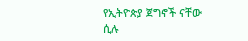የኢትዮጵያ ጀግኖች ናቸው ሲሉ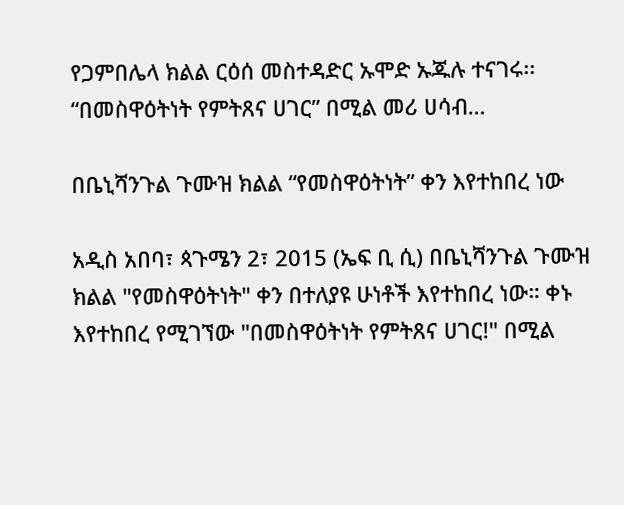የጋምበሌላ ክልል ርዕሰ መስተዳድር ኡሞድ ኡጁሉ ተናገሩ፡፡ “በመስዋዕትነት የምትጸና ሀገር” በሚል መሪ ሀሳብ…

በቤኒሻንጉል ጉሙዝ ክልል “የመስዋዕትነት” ቀን እየተከበረ ነው

አዲስ አበባ፣ ጳጉሜን 2፣ 2015 (ኤፍ ቢ ሲ) በቤኒሻንጉል ጉሙዝ ክልል "የመስዋዕትነት" ቀን በተለያዩ ሁነቶች እየተከበረ ነው። ቀኑ እየተከበረ የሚገኘው "በመስዋዕትነት የምትጸና ሀገር!" በሚል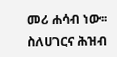መሪ ሐሳብ ነው፡፡ ስለሀገርና ሕዝብ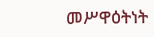መሥዋዕትነት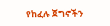የከፈሉ ጀግኖችን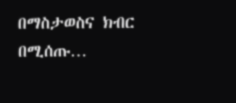በማስታወስና ክብር በሚሰጡ…